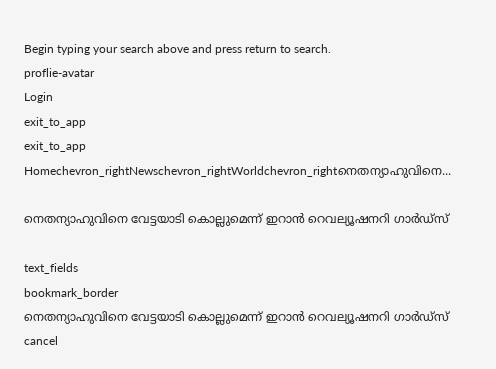Begin typing your search above and press return to search.
proflie-avatar
Login
exit_to_app
exit_to_app
Homechevron_rightNewschevron_rightWorldchevron_rightനെതന്യാഹുവിനെ...

നെതന്യാഹുവിനെ വേട്ടയാടി കൊല്ലുമെന്ന് ഇറാൻ റെവല്യൂഷനറി ഗാർഡ്സ്

text_fields
bookmark_border
നെതന്യാഹുവിനെ വേട്ടയാടി കൊല്ലുമെന്ന് ഇറാൻ റെവല്യൂഷനറി ഗാർഡ്സ്
cancel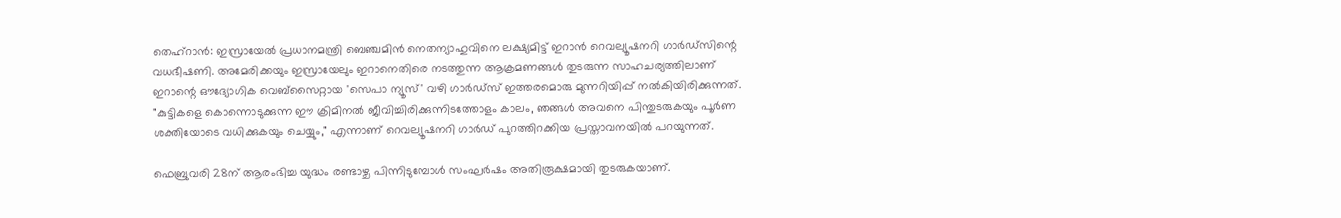തെഹ്‌റാൻ: ഇസ്രായേൽ പ്രധാനമന്ത്രി ബെഞ്ചമിൻ നെതന്യാഹുവിനെ ലക്ഷ്യമിട്ട് ഇറാൻ റെവല്യൂഷനറി ഗാർഡ്‌സിന്റെ വധഭീഷണി. അമേരിക്കയും ഇസ്രായേലും ഇറാനെതിരെ നടത്തുന്ന ആക്രമണങ്ങൾ തുടരുന്ന സാഹചര്യത്തിലാണ് ഇറാന്റെ ഔദ്യോഗിക വെബ്സൈറ്റായ 'സെപാ ന്യൂസ്' വഴി ഗാർഡ്‌സ് ഇത്തരമൊരു മുന്നറിയിപ്പ് നൽകിയിരിക്കുന്നത്. "കുട്ടികളെ കൊന്നൊടുക്കുന്ന ഈ ക്രിമിനൽ ജീവിച്ചിരിക്കുന്നിടത്തോളം കാലം, ഞങ്ങൾ അവനെ പിന്തുടരുകയും പൂർണ ശക്തിയോടെ വധിക്കുകയും ചെയ്യും," എന്നാണ് റെവല്യൂഷനറി ഗാർഡ് പുറത്തിറക്കിയ പ്രസ്താവനയിൽ പറയുന്നത്.

ഫെബ്രുവരി 28ന് ആരംഭിച്ച യുദ്ധം രണ്ടാഴ്ച പിന്നിടുമ്പോൾ സംഘർഷം അതിരൂക്ഷമായി തുടരുകയാണ്.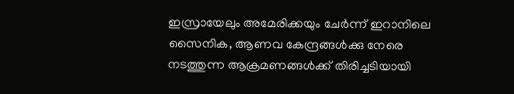ഇസ്രായേലും അമേരിക്കയും ചേർന്ന് ഇറാനിലെ സൈനിക, ആണവ കേന്ദ്രങ്ങൾക്കു നേരെ നടത്തുന്ന ആക്രമണങ്ങൾക്ക് തിരിച്ചടിയായി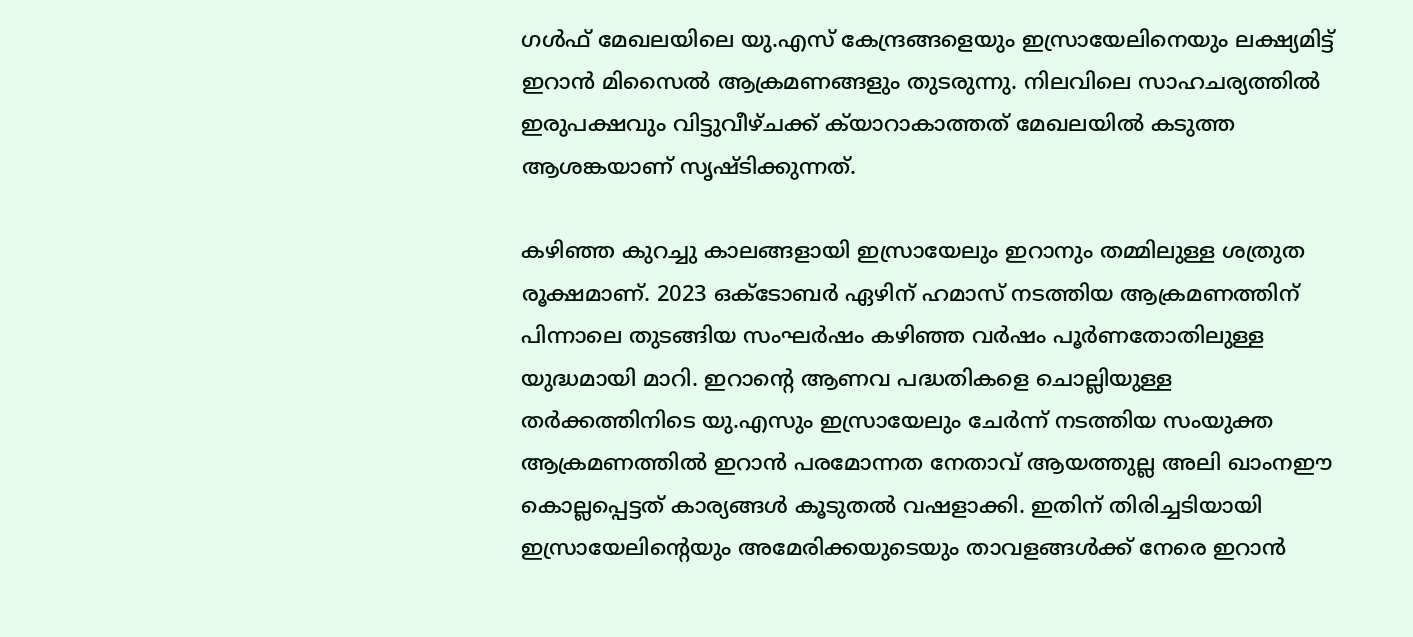ഗൾഫ് മേഖലയിലെ യു.എസ് കേന്ദ്രങ്ങളെയും ഇസ്രായേലിനെയും ലക്ഷ്യമിട്ട് ഇറാൻ മിസൈൽ ആക്രമണങ്ങളും തുടരുന്നു. നിലവിലെ സാഹചര്യത്തിൽ ഇരുപക്ഷവും വിട്ടുവീഴ്ചക്ക് ക്‍യാറാകാത്തത് മേഖലയിൽ കടുത്ത ആശങ്കയാണ് സൃഷ്ടിക്കുന്നത്.

കഴിഞ്ഞ കുറച്ചു കാലങ്ങളായി ഇസ്രായേലും ഇറാനും തമ്മിലുള്ള ശത്രുത രൂക്ഷമാണ്. 2023 ഒക്ടോബർ ഏഴിന് ഹമാസ് നടത്തിയ ആക്രമണത്തിന് പിന്നാലെ തുടങ്ങിയ സംഘർഷം കഴിഞ്ഞ വർഷം പൂർണതോതിലുള്ള യുദ്ധമായി മാറി. ഇറാന്റെ ആണവ പദ്ധതികളെ ചൊല്ലിയുള്ള തർക്കത്തിനിടെ യു.എസും ഇസ്രായേലും ചേർന്ന് നടത്തിയ സംയുക്ത ആക്രമണത്തിൽ ഇറാൻ പരമോന്നത നേതാവ് ആയത്തുല്ല അലി ഖാംനഈ കൊല്ലപ്പെട്ടത് കാര്യങ്ങൾ കൂടുതൽ വഷളാക്കി. ഇതിന് തിരിച്ചടിയായി ഇസ്രായേലിന്റെയും അമേരിക്കയുടെയും താവളങ്ങൾക്ക് നേരെ ഇറാൻ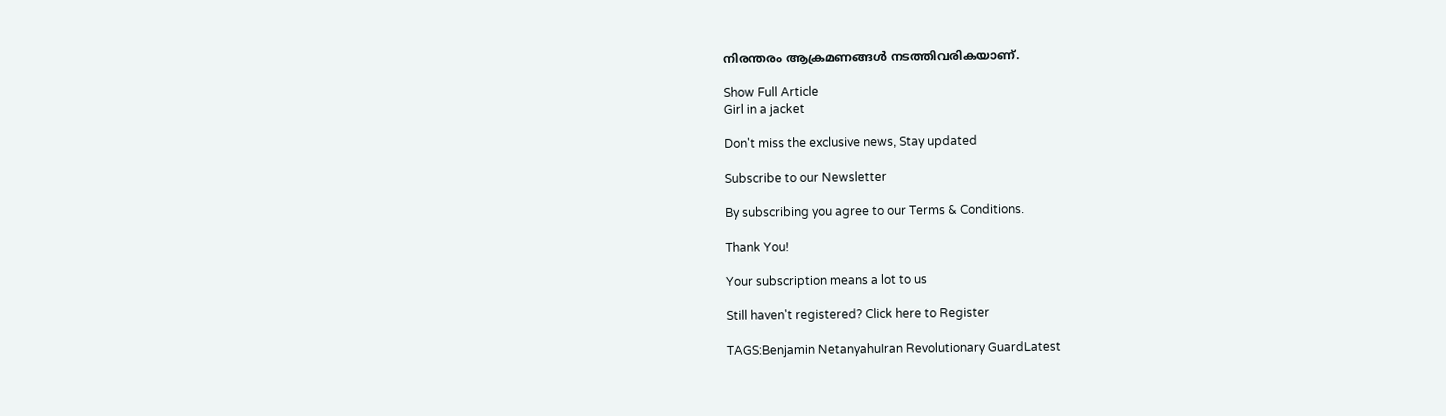നിരന്തരം ആക്രമണങ്ങൾ നടത്തിവരികയാണ്.

Show Full Article
Girl in a jacket

Don't miss the exclusive news, Stay updated

Subscribe to our Newsletter

By subscribing you agree to our Terms & Conditions.

Thank You!

Your subscription means a lot to us

Still haven't registered? Click here to Register

TAGS:Benjamin NetanyahuIran Revolutionary GuardLatest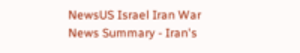NewsUS Israel Iran War
News Summary - Iran's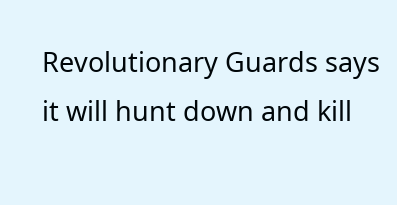Revolutionary Guards says it will hunt down and kill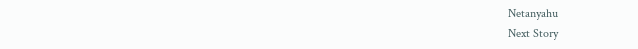Netanyahu
Next Story